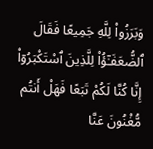وَبَرَزُوا۟ لِلَّهِ جَمِيعًا فَقَالَ ٱلضُّعَفَـٰٓؤُا۟ لِلَّذِينَ ٱسْتَكْبَرُوٓا۟ إِنَّا كُنَّا لَكُمْ تَبَعًا فَهَلْ أَنتُم مُّغْنُونَ عَنَّا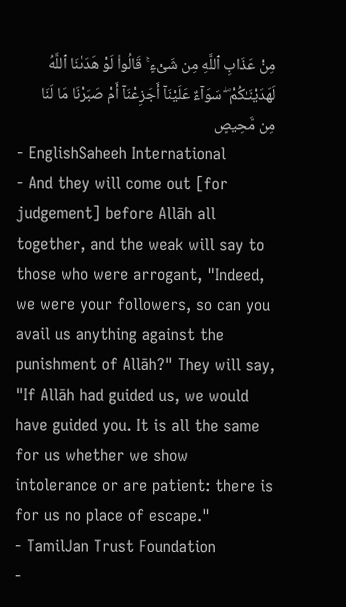مِنْ عَذَابِ ٱللَّهِ مِن شَىْءٍ ۚ قَالُوا۟ لَوْ هَدَىٰنَا ٱللَّهُ لَهَدَيْنَـٰكُمْ ۖ سَوَآءٌ عَلَيْنَآ أَجَزِعْنَآ أَمْ صَبَرْنَا مَا لَنَا مِن مَّحِيصٍ
- EnglishSaheeh International
- And they will come out [for judgement] before Allāh all together, and the weak will say to those who were arrogant, "Indeed, we were your followers, so can you avail us anything against the punishment of Allāh?" They will say, "If Allāh had guided us, we would have guided you. It is all the same for us whether we show intolerance or are patient: there is for us no place of escape."
- TamilJan Trust Foundation
-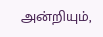அன்றியும்,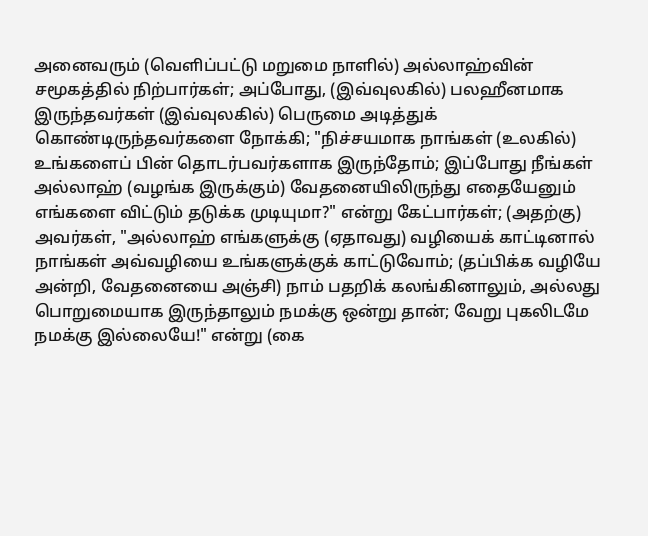அனைவரும் (வெளிப்பட்டு மறுமை நாளில்) அல்லாஹ்வின் சமூகத்தில் நிற்பார்கள்; அப்போது, (இவ்வுலகில்) பலஹீனமாக இருந்தவர்கள் (இவ்வுலகில்) பெருமை அடித்துக் கொண்டிருந்தவர்களை நோக்கி; "நிச்சயமாக நாங்கள் (உலகில்) உங்களைப் பின் தொடர்பவர்களாக இருந்தோம்; இப்போது நீங்கள் அல்லாஹ் (வழங்க இருக்கும்) வேதனையிலிருந்து எதையேனும் எங்களை விட்டும் தடுக்க முடியுமா?" என்று கேட்பார்கள்; (அதற்கு) அவர்கள், "அல்லாஹ் எங்களுக்கு (ஏதாவது) வழியைக் காட்டினால் நாங்கள் அவ்வழியை உங்களுக்குக் காட்டுவோம்; (தப்பிக்க வழியே அன்றி, வேதனையை அஞ்சி) நாம் பதறிக் கலங்கினாலும், அல்லது பொறுமையாக இருந்தாலும் நமக்கு ஒன்று தான்; வேறு புகலிடமே நமக்கு இல்லையே!" என்று (கை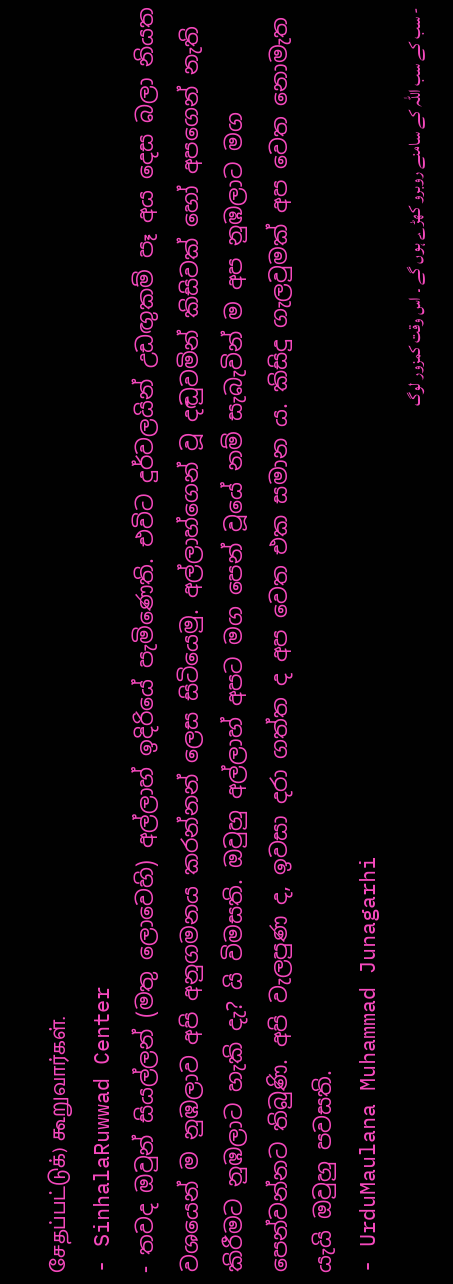சேதப்பட்டுக்) கூறுவார்கள்.
- SinhalaRuwwad Center
- තවද ඔවුන් සියල්ලන් (මතු ලොවෙහි) අල්ලාහ් ඉදිරියේ පැමිණෙති. එවිට දුර්වලයින් උඩඟුකම් පෑ අය දෙස බලා නියත වශයෙන් ම නුඹලාව අපි අනුගමනය කරන්නන් ලෙස සිටියෙමු. අල්ලාහ්ගෙන් වූ දඬුවමින් කිසිවක් හෝ අපගෙන් නැති කිරීමට නුඹලාට හැකි දැ? යි විමසති. ඔවුහු අල්ලාහ් අපට මග පෙන් වූයේ නම් සැබැවින් ම අප නුඹලාට මග පෙන්වන්නට තිබුණි. අපි වැලපුණ ද, ඉවසා දරා ගත්ත ද අප වෙත එක සමාන ය. කිසිදු ගැලවුමක් අප වෙත නොමැත යැයි ඔවුහු පවසති.
- UrduMaulana Muhammad Junagarhi
- سب کے سب اللہ کے سامنے روبرو کھڑے ہوں گے ۔ اس وقت کمزور لوگ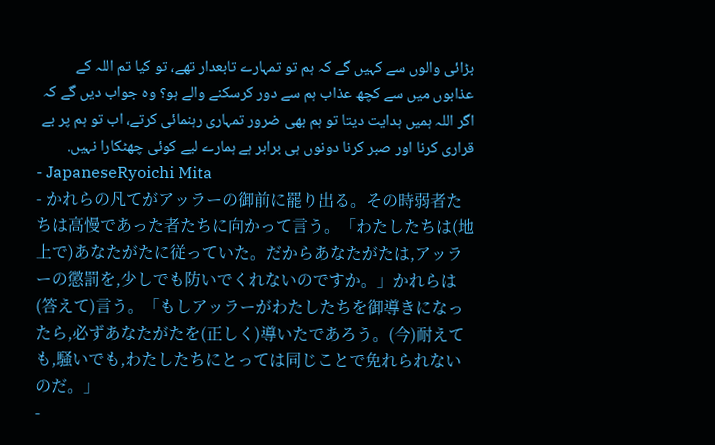بڑائی والوں سے کہیں گے کہ ہم تو تمہارے تابعدار تھے، تو کیا تم اللہ کے عذابوں میں سے کچھ عذاب ہم سے دور کرسکنے والے ہو؟ وه جواب دیں گے کہ اگر اللہ ہمیں ہدایت دیتا تو ہم بھی ضرور تمہاری رہنمائی کرتے، اب تو ہم پر بے قراری کرنا اور صبر کرنا دونوں ہی برابر ہے ہمارے لیے کوئی چھٹکارا نہیں.
- JapaneseRyoichi Mita
- かれらの凡てがアッラーの御前に罷り出る。その時弱者たちは高慢であった者たちに向かって言う。「わたしたちは(地上で)あなたがたに従っていた。だからあなたがたは,アッラーの懲罰を,少しでも防いでくれないのですか。」かれらは(答えて)言う。「もしアッラーがわたしたちを御導きになったら,必ずあなたがたを(正しく)導いたであろう。(今)耐えても,騒いでも,わたしたちにとっては同じことで免れられないのだ。」
-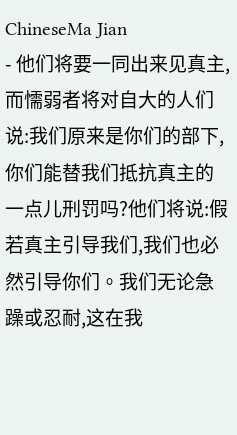ChineseMa Jian
- 他们将要一同出来见真主,而懦弱者将对自大的人们说:我们原来是你们的部下,你们能替我们抵抗真主的一点儿刑罚吗?他们将说:假若真主引导我们,我们也必然引导你们。我们无论急躁或忍耐,这在我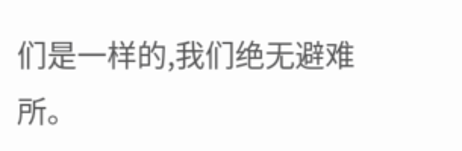们是一样的,我们绝无避难所。